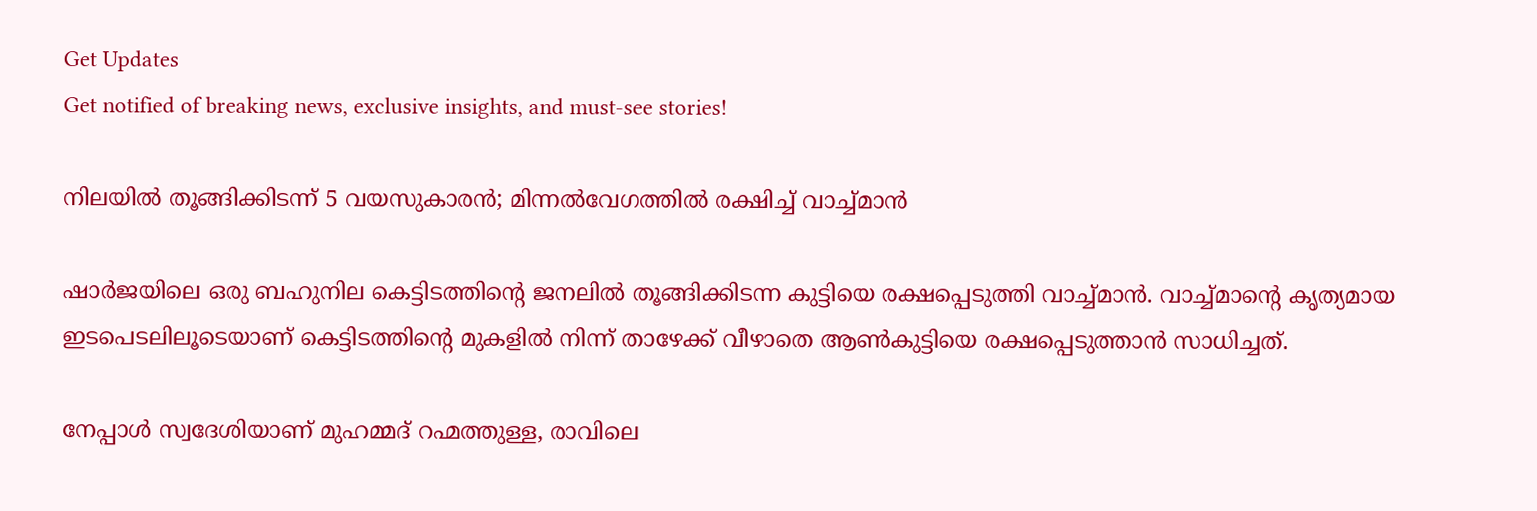Get Updates
Get notified of breaking news, exclusive insights, and must-see stories!

നിലയില്‍ തൂങ്ങിക്കിടന്ന് 5 വയസുകാരന്‍; മിന്നല്‍വേഗത്തില്‍ രക്ഷിച്ച് വാച്ച്മാന്‍

ഷാർജയിലെ ഒരു ബഹുനില കെട്ടിടത്തിന്റെ ജനലിൽ തൂങ്ങിക്കിടന്ന കുട്ടിയെ രക്ഷപ്പെടുത്തി വാച്ച്മാൻ. വാച്ച്മാന്റെ കൃത്യമായ ഇടപെടലിലൂടെയാണ് കെട്ടിടത്തിന്റെ മുകളിൽ നിന്ന് താഴേക്ക് വീഴാതെ ആൺകുട്ടിയെ രക്ഷപ്പെടുത്താൻ സാധിച്ചത്.

നേപ്പാൾ സ്വദേശിയാണ് മുഹമ്മദ് റഹ്മത്തുള്ള, രാവിലെ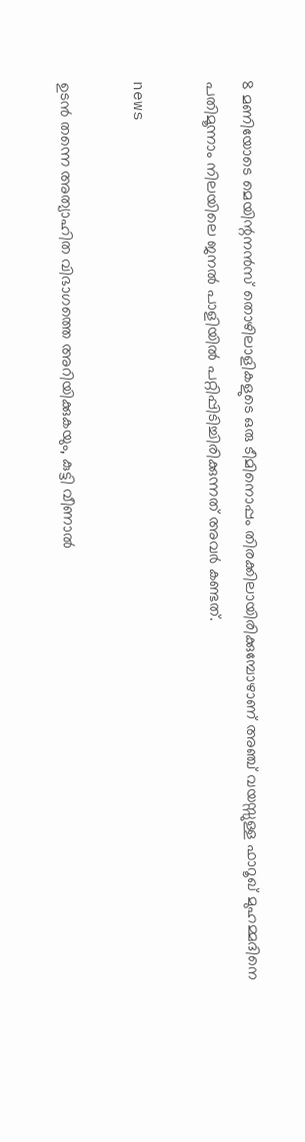8 മണിയോടെ മെയിന്റനൻസ് തൊഴിലാളികളുടെ ഒരു ടീമിനൊപ്പം തിരക്കിലായിരിക്കുമ്പോഴാണ് അഞ്ച് വയസ്സുള്ള ഫാറൂഖ് മുഹമ്മദിനെ പതിമൂന്നാം നിലയിലെ ജനൽ പാളിയിൽ പറ്റിപ്പിടിച്ചിരിക്കുന്നത് അവർ കണ്ടത്.

news

ഉടൻ തന്നെ അത്യാഹിത വിഭാഗത്തെ അറിയിക്കുകയും, കുട്ടി വീണാൽ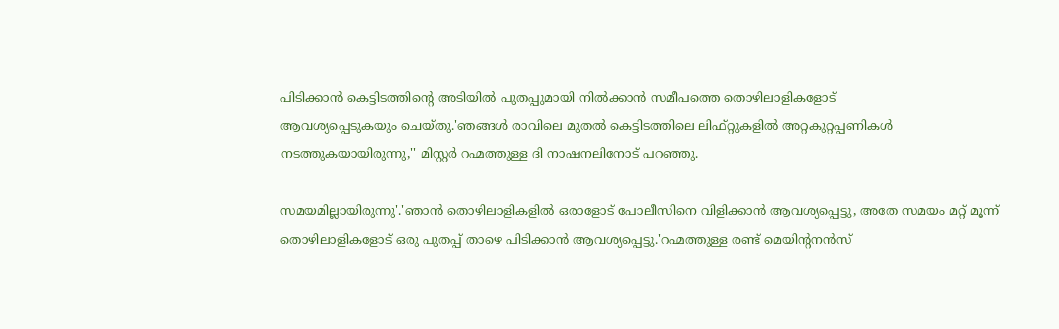പിടിക്കാൻ കെട്ടിടത്തിന്റെ അടിയിൽ പുതപ്പുമായി നിൽക്കാൻ സമീപത്തെ തൊഴിലാളികളോട്
ആവശ്യപ്പെടുകയും ചെയ്തു.'ഞങ്ങൾ രാവിലെ മുതൽ കെട്ടിടത്തിലെ ലിഫ്റ്റുകളിൽ അറ്റകുറ്റപ്പണികൾ നടത്തുകയായിരുന്നു,'' മിസ്റ്റർ റഹ്മത്തുള്ള ദി നാഷനലിനോട് പറഞ്ഞു.

സമയമില്ലായിരുന്നു'.'ഞാൻ തൊഴിലാളികളിൽ ഒരാളോട് പോലീസിനെ വിളിക്കാൻ ആവശ്യപ്പെട്ടു, അതേ സമയം മറ്റ് മൂന്ന് തൊഴിലാളികളോട് ഒരു പുതപ്പ് താഴെ പിടിക്കാൻ ആവശ്യപ്പെട്ടു.'റഹ്മത്തുള്ള രണ്ട് മെയിന്റനൻസ്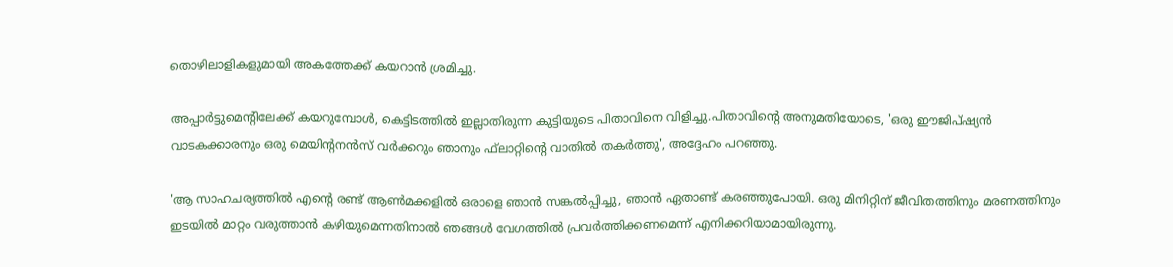തൊഴിലാളികളുമായി അകത്തേക്ക് കയറാൻ ശ്രമിച്ചു.

അപ്പാർട്ടുമെന്റിലേക്ക് കയറുമ്പോൾ, കെട്ടിടത്തിൽ ഇല്ലാതിരുന്ന കുട്ടിയുടെ പിതാവിനെ വിളിച്ചു.പിതാവിന്റെ അനുമതിയോടെ, 'ഒരു ഈജിപ്ഷ്യൻ വാടകക്കാരനും ഒരു മെയിന്റനൻസ് വർക്കറും ഞാനും ഫ്‌ലാറ്റിന്റെ വാതിൽ തകർത്തു', അദ്ദേഹം പറഞ്ഞു.

'ആ സാഹചര്യത്തിൽ എന്റെ രണ്ട് ആൺമക്കളിൽ ഒരാളെ ഞാൻ സങ്കൽപ്പിച്ചു, ഞാൻ ഏതാണ്ട് കരഞ്ഞുപോയി. ഒരു മിനിറ്റിന് ജീവിതത്തിനും മരണത്തിനും ഇടയിൽ മാറ്റം വരുത്താൻ കഴിയുമെന്നതിനാൽ ഞങ്ങൾ വേഗത്തിൽ പ്രവർത്തിക്കണമെന്ന് എനിക്കറിയാമായിരുന്നു.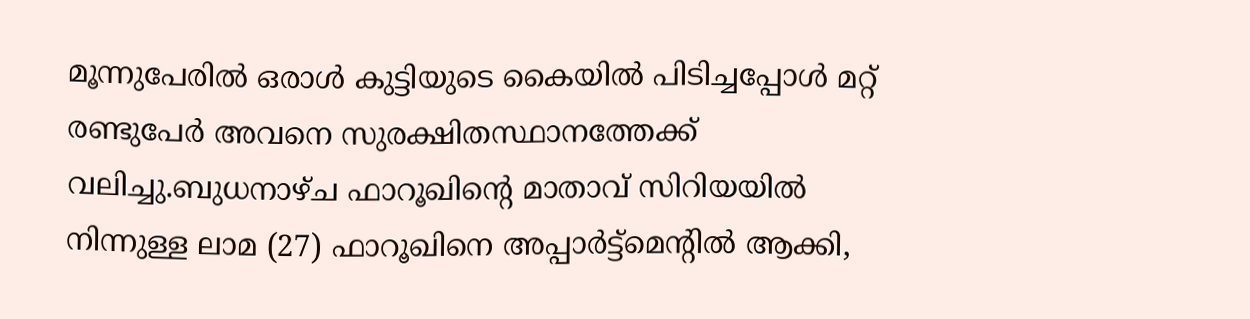മൂന്നുപേരിൽ ഒരാൾ കുട്ടിയുടെ കൈയിൽ പിടിച്ചപ്പോൾ മറ്റ് രണ്ടുപേർ അവനെ സുരക്ഷിതസ്ഥാനത്തേക്ക് വലിച്ചു.ബുധനാഴ്ച ഫാറൂഖിന്റെ മാതാവ് സിറിയയിൽ നിന്നുള്ള ലാമ (27) ഫാറൂഖിനെ അപ്പാർട്ട്‌മെന്റിൽ ആക്കി,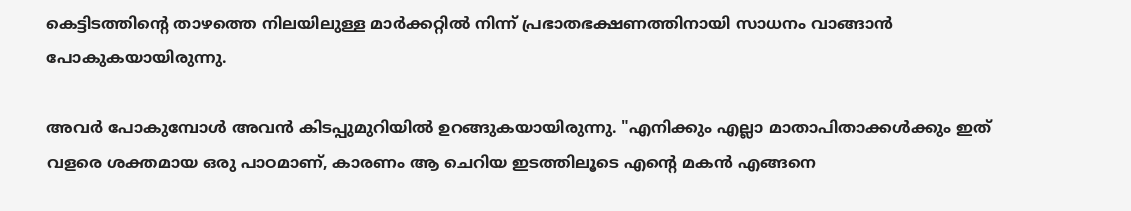കെട്ടിടത്തിന്റെ താഴത്തെ നിലയിലുള്ള മാർക്കറ്റിൽ നിന്ന് പ്രഭാതഭക്ഷണത്തിനായി സാധനം വാങ്ങാൻ പോകുകയായിരുന്നു.

അവർ പോകുമ്പോൾ അവൻ കിടപ്പുമുറിയിൽ ഉറങ്ങുകയായിരുന്നു. "എനിക്കും എല്ലാ മാതാപിതാക്കൾക്കും ഇത് വളരെ ശക്തമായ ഒരു പാഠമാണ്, കാരണം ആ ചെറിയ ഇടത്തിലൂടെ എന്റെ മകൻ എങ്ങനെ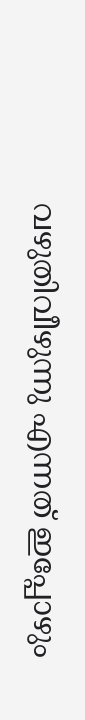വഴുതിവീഴുന്നു എന്നത് ഇപ്പോഴും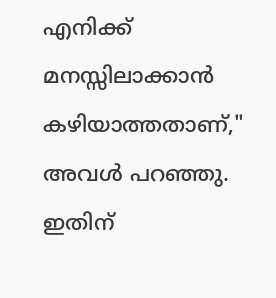എനിക്ക് മനസ്സിലാക്കാൻ കഴിയാത്തതാണ്," അവൾ പറഞ്ഞു. ഇതിന്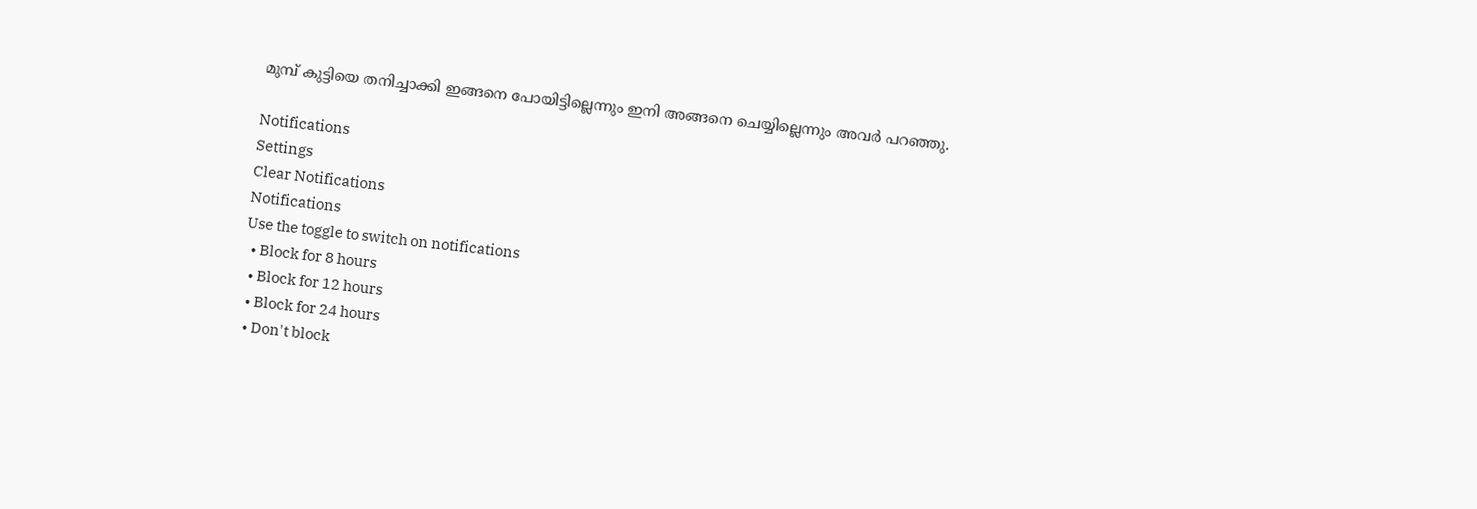മുമ്പ് കുട്ടിയെ തനിച്ചാക്കി ഇങ്ങനെ പോയിട്ടില്ലെന്നും ഇനി അങ്ങനെ ചെയ്യില്ലെന്നും അവർ പറഞ്ഞു.

Notifications
Settings
Clear Notifications
Notifications
Use the toggle to switch on notifications
  • Block for 8 hours
  • Block for 12 hours
  • Block for 24 hours
  • Don't block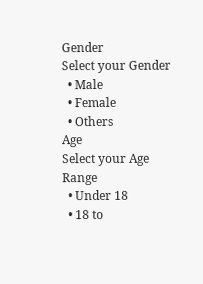Gender
Select your Gender
  • Male
  • Female
  • Others
Age
Select your Age Range
  • Under 18
  • 18 to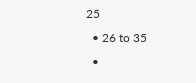25
  • 26 to 35
  •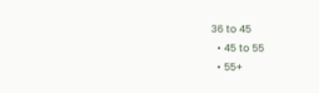36 to 45
  • 45 to 55
  • 55+